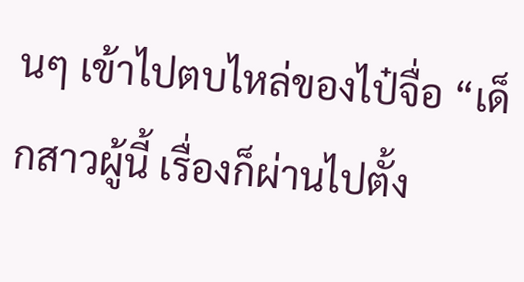นๆ เข้าไปตบไหล่ของไป๋จื่อ “เด็กสาวผู้นี้ เรื่องก็ผ่านไปตั้ง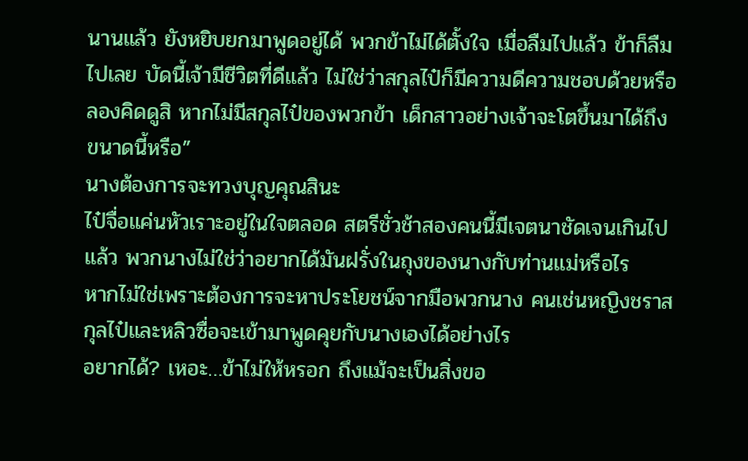นานแล้ว ยังหยิบยกมาพูดอยู่ได้ พวกข้าไม่ได้ตั้งใจ เมื่อลืมไปแล้ว ข้าก็ลืมไปเลย บัดนี้เจ้ามีชีวิตที่ดีแล้ว ไม่ใช่ว่าสกุลไป๋ก็มีความดีความชอบด้วยหรือ ลองคิดดูสิ หากไม่มีสกุลไป๋ของพวกข้า เด็กสาวอย่างเจ้าจะโตขึ้นมาได้ถึงขนาดนี้หรือ”
นางต้องการจะทวงบุญคุณสินะ
ไป๋จื่อแค่นหัวเราะอยู่ในใจตลอด สตรีชั่วช้าสองคนนี้มีเจตนาชัดเจนเกินไปแล้ว พวกนางไม่ใช่ว่าอยากได้มันฝรั่งในถุงของนางกับท่านแม่หรือไร
หากไม่ใช่เพราะต้องการจะหาประโยชน์จากมือพวกนาง คนเช่นหญิงชราสกุลไป๋และหลิวซื่อจะเข้ามาพูดคุยกับนางเองได้อย่างไร
อยากได้? เหอะ…ข้าไม่ให้หรอก ถึงแม้จะเป็นสิ่งขอ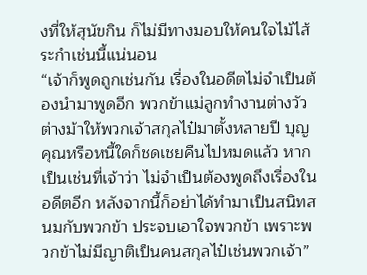งที่ให้สุนัขกิน ก็ไม่มีทางมอบให้คนใจไม้ไส้ระกำเช่นนี้แน่นอน
“เจ้าก็พูดถูกเช่นกัน เรื่องในอดีตไม่จำเป็นต้องนำมาพูดอีก พวกข้าแม่ลูกทำงานต่างวัวต่างม้าให้พวกเจ้าสกุลไป๋มาตั้งหลายปี บุญคุณหรือหนี้ใดก็ชดเชยคืนไปหมดแล้ว หากเป็นเช่นที่เจ้าว่า ไม่จำเป็นต้องพูดถึงเรื่องในอดีตอีก หลังจากนี้ก็อย่าได้ทำมาเป็นสนิทสนมกับพวกข้า ประจบเอาใจพวกข้า เพราะพวกข้าไม่มีญาติเป็นคนสกุลไป๋เช่นพวกเจ้า”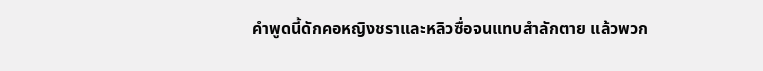คำพูดนี้ดักคอหญิงชราและหลิวซื่อจนแทบสำลักตาย แล้วพวก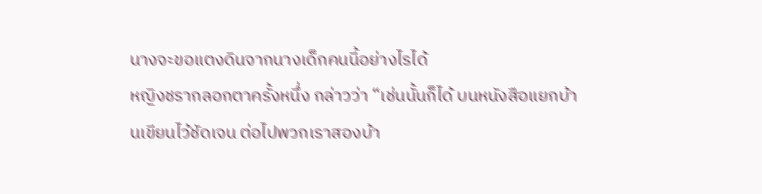นางจะขอแตงดินจากนางเด็กคนนี้อย่างไรได้
หญิงชรากลอกตาครั้งหนึ่ง กล่าวว่า “เช่นนั้นก็ได้ บนหนังสือแยกบ้านเขียนไว้ชัดเจน ต่อไปพวกเราสองบ้า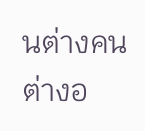นต่างคนต่างอ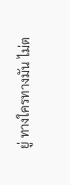ยู่ ทางใครทางมัน ไม่ต